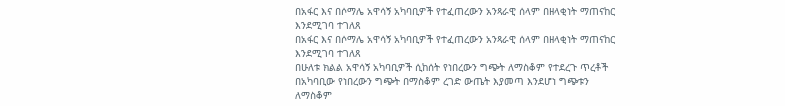በአፋር እና በሶማሌ አዋሳኝ አካባቢዎች የተፈጠረውን አንጻራዊ ሰላም በዘላቂነት ማጠናከር እንደሚገባ ተገለጸ
በአፋር እና በሶማሌ አዋሳኝ አካባቢዎች የተፈጠረውን አንጻራዊ ሰላም በዘላቂነት ማጠናከር እንደሚገባ ተገለጸ
በሁለቱ ክልል አዋሳኝ አካባቢዎች ሲከሰት የነበረውን ግጭት ለማስቆም የተደረጉ ጥረቶች በአካባቢው የነበረውን ግጭት በማስቆም ረገድ ውጤት እያመጣ እንደሆነ ግጭቱን ለማስቆም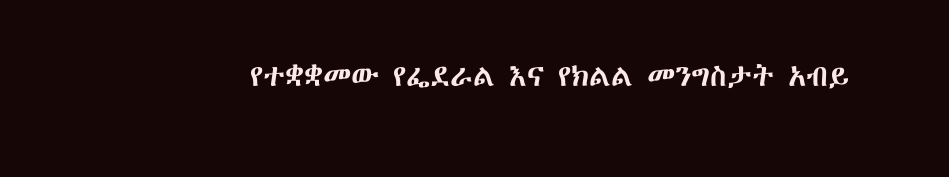የተቋቋመው የፌደራል እና የክልል መንግስታት አብይ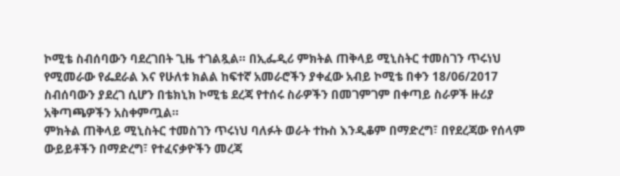ኮሚቴ ስብሰባውን ባደረገበት ጊዜ ተገልጿል። በኢፌዲሪ ምክትል ጠቅላይ ሚኒስትር ተመስገን ጥሩነህ የሚመራው የፌደራል እና የሁለቱ ክልል ከፍተኛ አመራሮችን ያቀፈው አብይ ኮሚቴ በቀን 18/06/2017 ስብሰባውን ያደረገ ሲሆን በቴክኒክ ኮሚቴ ደረጃ የተሰሩ ስራዎችን በመገምገም በቀጣይ ስራዎች ዙሪያ አቅጣጫዎችን አስቀምጧል።
ምክትል ጠቅላይ ሚኒስትር ተመስገን ጥሩነህ ባለፉት ወራት ተኩስ እንዲቆም በማድረግ፣ በየደረጃው የሰላም ውይይቶችን በማድረግ፣ የተፈናቃዮችን መረጃ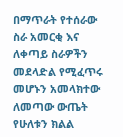በማጥራት የተሰራው ስራ አመርቂ እና ለቀጣይ ስራዎችን መደላድል የሚፈጥሩ መሆኑን አመላክተው ለመጣው ውጤት የሁለቱን ክልል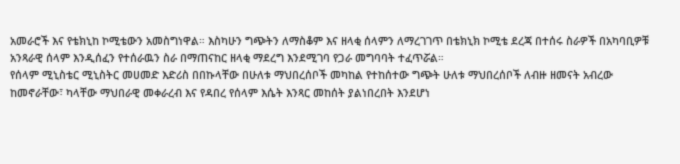አመራሮች እና የቴክኒከ ኮሚቴውን አመስግነዋል። እስካሁን ግጭትን ለማስቆም እና ዘላቂ ሰላምን ለማረገገጥ በቴክኒክ ኮሚቴ ደረጃ በተሰሩ ስራዎች በአካባቢዎቹ አንጻራዊ ሰላም እንዲሰፈን የተሰራዉን ስራ በማጠናከር ዘላቂ ማደረግ እንደሚገባ የጋራ መግባባት ተፈጥሯል።
የሰላም ሚኒስቴር ሚኒስትር መሀመድ እድሪስ በበኩላቸው በሁለቱ ማህበረሰቦች መካከል የተከሰተው ግጭት ሁለቱ ማህበረሰቦች ለብዙ ዘመናት አብረው ከመኖራቸው፣ ካላቸው ማህበራዊ መቀራረብ እና የዳበረ የሰላም እሴት እንጻር መከሰት ያልነበረበት እንደሆነ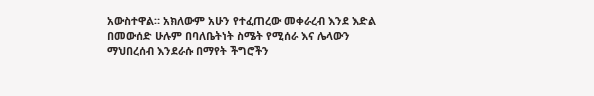አውስተዋል። አክለውም አሁን የተፈጠረው መቀራረብ እንደ እድል በመውሰድ ሁሉም በባለቤትነት ስሜት የሚሰራ እና ሌላውን ማህበረሰብ እንደራሱ በማየት ችግሮችን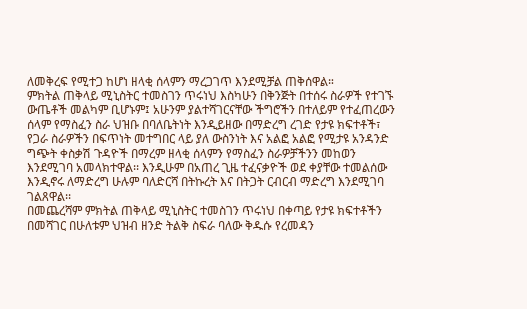ለመቅረፍ የሚተጋ ከሆነ ዘላቂ ሰላምን ማረጋገጥ እንደሚቻል ጠቅሰዋል።
ምክትል ጠቅላይ ሚኒስትር ተመስገን ጥሩነህ እስካሁን በቅንጅት በተሰሩ ስራዎች የተገኙ ውጤቶች መልካም ቢሆኑም፤ አሁንም ያልተሻገርናቸው ችግሮችን በተለይም የተፈጠረውን ሰላም የማስፈን ስራ ህዝቡ በባለቤትነት እንዲይዘው በማድረግ ረገድ የታዩ ክፍተቶች፣ የጋራ ስራዎችን በፍጥነት መተግበር ላይ ያለ ውስንነት እና አልፎ አልፎ የሚታዩ አንዳንድ ግጭት ቀስቃሽ ጉዳዮች በማረም ዘላቂ ሰላምን የማስፈን ስራዎቻችንን መከወን እንደሚገባ አመላክተዋል፡፡ እንዲሁም በአጠረ ጊዜ ተፈናቃዮች ወደ ቀያቸው ተመልሰው እንዲኖሩ ለማድረግ ሁሉም ባለድርሻ በትኩረት እና በትጋት ርብርብ ማድረግ እንደሚገባ ገልጸዋል፡፡
በመጨረሻም ምክትል ጠቅላይ ሚኒስትር ተመስገን ጥሩነህ በቀጣይ የታዩ ክፍተቶችን በመሻገር በሁለቱም ህዝብ ዘንድ ትልቅ ስፍራ ባለው ቅዱሱ የረመዳን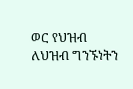ወር የህዝብ ለህዝብ ግንኙነትን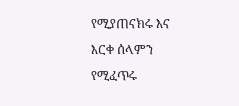የሚያጠናክሩ እና እርቀ ሰላምን የሚፈጥሩ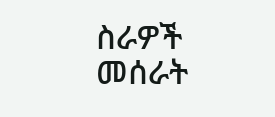ስራዎች መሰራት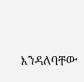እንዳለባቸው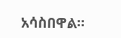አሳስበዋል።